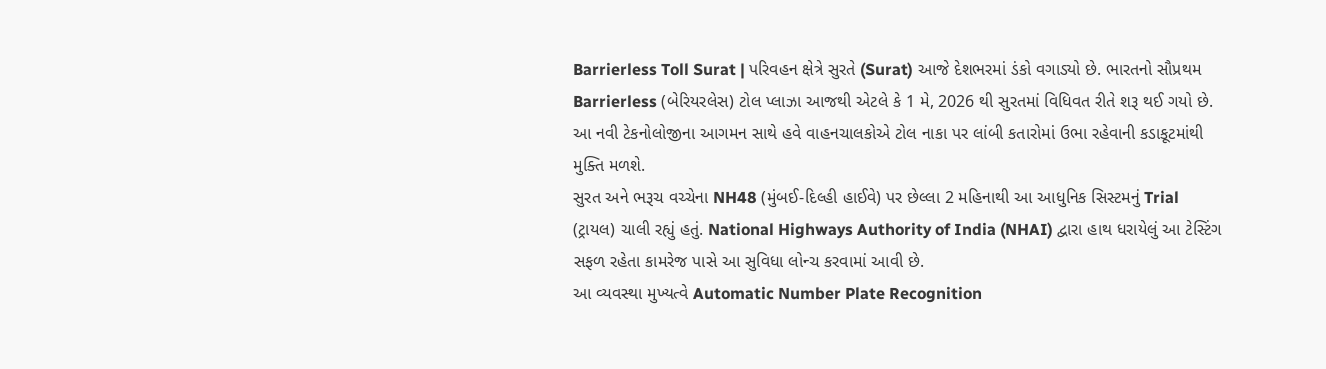Barrierless Toll Surat | પરિવહન ક્ષેત્રે સુરતે (Surat) આજે દેશભરમાં ડંકો વગાડ્યો છે. ભારતનો સૌપ્રથમ Barrierless (બેરિયરલેસ) ટોલ પ્લાઝા આજથી એટલે કે 1 મે, 2026 થી સુરતમાં વિધિવત રીતે શરૂ થઈ ગયો છે. આ નવી ટેકનોલોજીના આગમન સાથે હવે વાહનચાલકોએ ટોલ નાકા પર લાંબી કતારોમાં ઉભા રહેવાની કડાકૂટમાંથી મુક્તિ મળશે.
સુરત અને ભરૂચ વચ્ચેના NH48 (મુંબઈ-દિલ્હી હાઈવે) પર છેલ્લા 2 મહિનાથી આ આધુનિક સિસ્ટમનું Trial (ટ્રાયલ) ચાલી રહ્યું હતું. National Highways Authority of India (NHAI) દ્વારા હાથ ધરાયેલું આ ટેસ્ટિંગ સફળ રહેતા કામરેજ પાસે આ સુવિધા લોન્ચ કરવામાં આવી છે.
આ વ્યવસ્થા મુખ્યત્વે Automatic Number Plate Recognition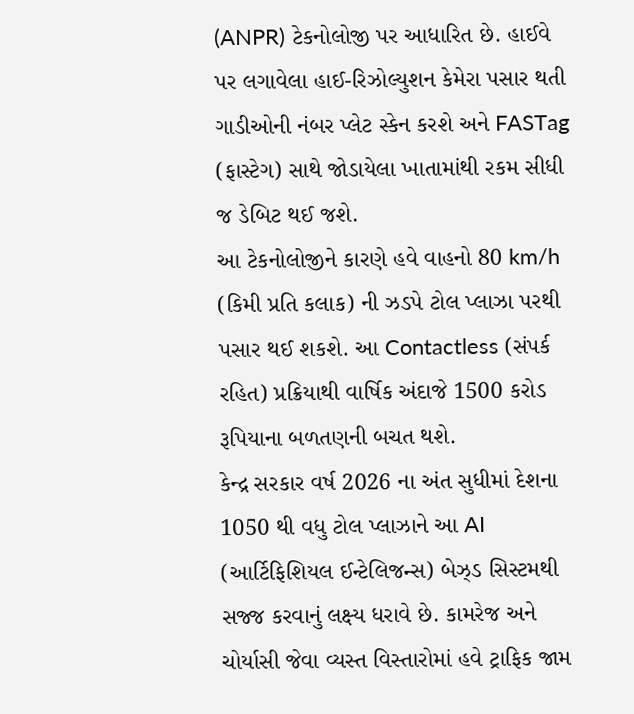(ANPR) ટેકનોલોજી પર આધારિત છે. હાઈવે પર લગાવેલા હાઈ-રિઝોલ્યુશન કેમેરા પસાર થતી ગાડીઓની નંબર પ્લેટ સ્કેન કરશે અને FASTag (ફાસ્ટેગ) સાથે જોડાયેલા ખાતામાંથી રકમ સીધી જ ડેબિટ થઈ જશે.
આ ટેકનોલોજીને કારણે હવે વાહનો 80 km/h (કિમી પ્રતિ કલાક) ની ઝડપે ટોલ પ્લાઝા પરથી પસાર થઈ શકશે. આ Contactless (સંપર્ક રહિત) પ્રક્રિયાથી વાર્ષિક અંદાજે 1500 કરોડ રૂપિયાના બળતણની બચત થશે.
કેન્દ્ર સરકાર વર્ષ 2026 ના અંત સુધીમાં દેશના 1050 થી વધુ ટોલ પ્લાઝાને આ AI (આર્ટિફિશિયલ ઈન્ટેલિજન્સ) બેઝ્ડ સિસ્ટમથી સજ્જ કરવાનું લક્ષ્ય ધરાવે છે. કામરેજ અને ચોર્યાસી જેવા વ્યસ્ત વિસ્તારોમાં હવે ટ્રાફિક જામ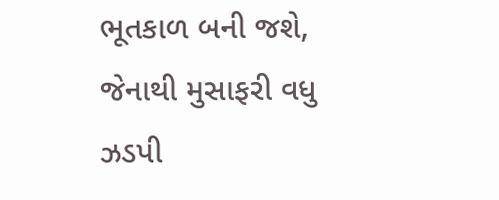ભૂતકાળ બની જશે, જેનાથી મુસાફરી વધુ ઝડપી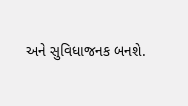અને સુવિધાજનક બનશે.